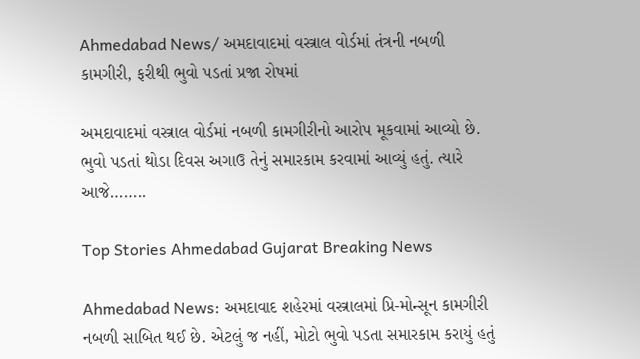Ahmedabad News/ અમદાવાદમાં વસ્ત્રાલ વોર્ડમાં તંત્રની નબળી કામગીરી, ફરીથી ભુવો પડતાં પ્રજા રોષમાં

અમદાવાદમાં વસ્ત્રાલ વોર્ડમાં નબળી કામગીરીનો આરોપ મૂકવામાં આવ્યો છે. ભુવો પડતાં થોડા દિવસ અગાઉ તેનું સમારકામ કરવામાં આવ્યું હતું. ત્યારે આજે……..

Top Stories Ahmedabad Gujarat Breaking News

Ahmedabad News: અમદાવાદ શહેરમાં વસ્ત્રાલમાં પ્રિ-મોન્સૂન કામગીરી નબળી સાબિત થઈ છે. એટલું જ નહીં, મોટો ભુવો પડતા સમારકામ કરાયું હતું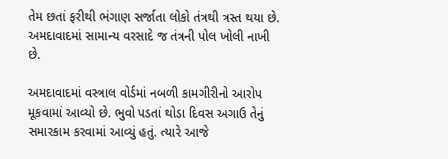તેમ છતાં ફરીથી ભંગાણ સર્જાતા લોકો તંત્રથી ત્રસ્ત થયા છે. અમદાવાદમાં સામાન્ય વરસાદે જ તંત્રની પોલ ખોલી નાખી છે.

અમદાવાદમાં વસ્ત્રાલ વોર્ડમાં નબળી કામગીરીનો આરોપ મૂકવામાં આવ્યો છે. ભુવો પડતાં થોડા દિવસ અગાઉ તેનું સમારકામ કરવામાં આવ્યું હતું. ત્યારે આજે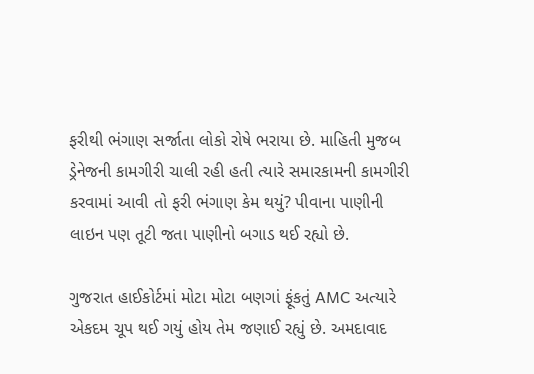ફરીથી ભંગાણ સર્જાતા લોકો રોષે ભરાયા છે. માહિતી મુજબ ડ્રેનેજની કામગીરી ચાલી રહી હતી ત્યારે સમારકામની કામગીરી કરવામાં આવી તો ફરી ભંગાણ કેમ થયું? પીવાના પાણીની લાઇન પણ તૂટી જતા પાણીનો બગાડ થઈ રહ્યો છે.

ગુજરાત હાઈકોર્ટમાં મોટા મોટા બણગાં ફૂંકતું AMC અત્યારે એકદમ ચૂપ થઈ ગયું હોય તેમ જણાઈ રહ્યું છે. અમદાવાદ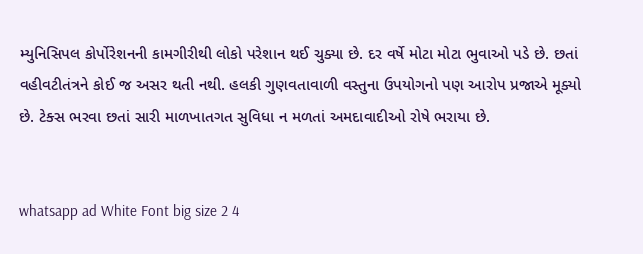મ્યુનિસિપલ કોર્પોરેશનની કામગીરીથી લોકો પરેશાન થઈ ચુક્યા છે. દર વર્ષે મોટા મોટા ભુવાઓ પડે છે. છતાં વહીવટીતંત્રને કોઈ જ અસર થતી નથી. હલકી ગુણવતાવાળી વસ્તુના ઉપયોગનો પણ આરોપ પ્રજાએ મૂક્યો છે. ટેક્સ ભરવા છતાં સારી માળખાતગત સુવિધા ન મળતાં અમદાવાદીઓ રોષે ભરાયા છે.


whatsapp ad White Font big size 2 4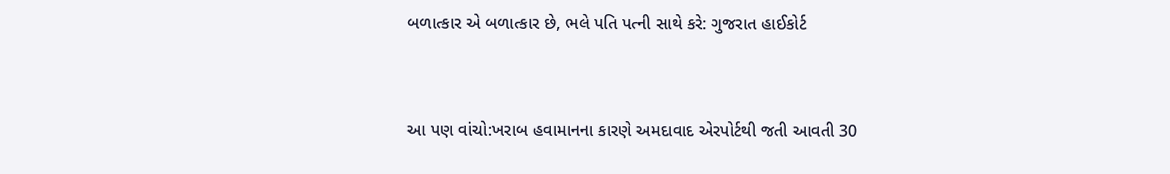બળાત્કાર એ બળાત્કાર છે, ભલે પતિ પત્ની સાથે કરે: ગુજરાત હાઈકોર્ટ


આ પણ વાંચો:ખરાબ હવામાનના કારણે અમદાવાદ એરપોર્ટથી જતી આવતી 30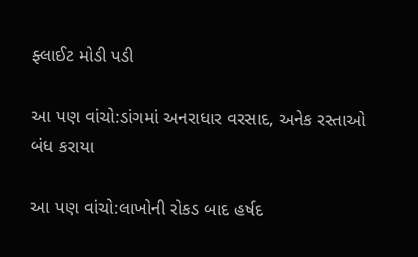ફ્લાઈટ મોડી પડી

આ પણ વાંચો:ડાંગમાં અનરાધાર વરસાદ, અનેક રસ્તાઓ બંધ કરાયા

આ પણ વાંચો:લાખોની રોકડ બાદ હર્ષદ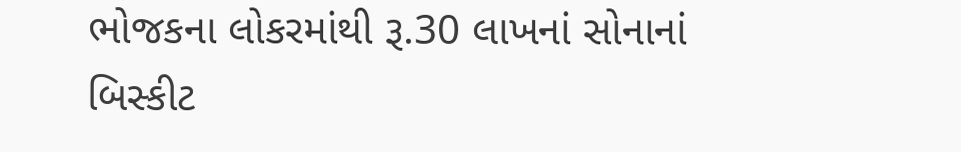ભોજકના લોકરમાંથી રૂ.30 લાખનાં સોનાનાં બિસ્કીટ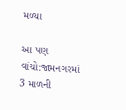મળ્યા

આ પણ વાંચો:જામનગરમાં 3 માળની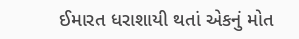ઈમારત ધરાશાયી થતાં એકનું મોત